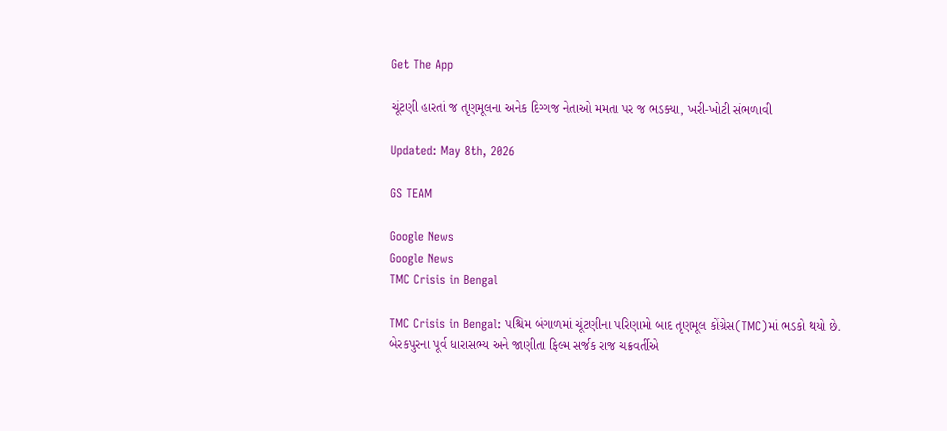Get The App

ચૂંટણી હારતાં જ તૃણમૂલના અનેક દિગ્ગજ નેતાઓ મમતા પર જ ભડક્યા, ખરી-ખોટી સંભળાવી

Updated: May 8th, 2026

GS TEAM

Google News
Google News
TMC Crisis in Bengal

TMC Crisis in Bengal: પશ્ચિમ બંગાળમાં ચૂંટણીના પરિણામો બાદ તૃણમૂલ કોંગ્રેસ(TMC)માં ભડકો થયો છે. બેરકપુરના પૂર્વ ધારાસભ્ય અને જાણીતા ફિલ્મ સર્જક રાજ ચક્રવર્તીએ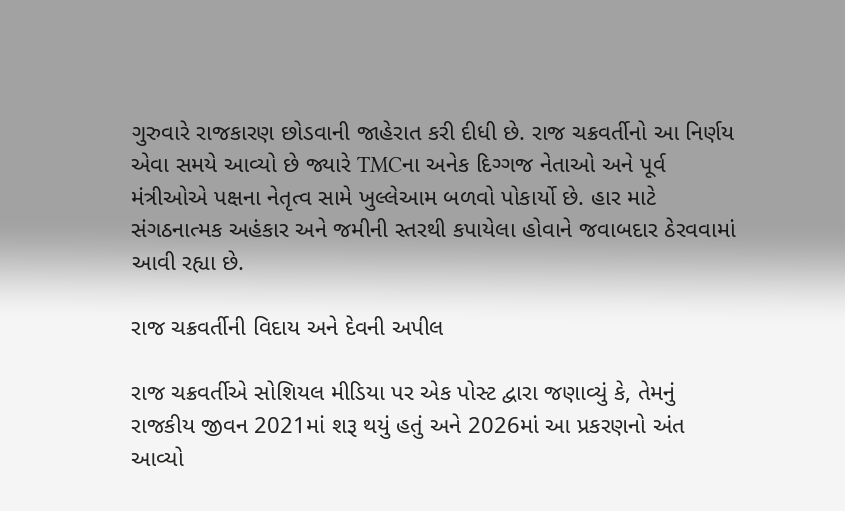ગુરુવારે રાજકારણ છોડવાની જાહેરાત કરી દીધી છે. રાજ ચક્રવર્તીનો આ નિર્ણય એવા સમયે આવ્યો છે જ્યારે TMCના અનેક દિગ્ગજ નેતાઓ અને પૂર્વ મંત્રીઓએ પક્ષના નેતૃત્વ સામે ખુલ્લેઆમ બળવો પોકાર્યો છે. હાર માટે સંગઠનાત્મક અહંકાર અને જમીની સ્તરથી કપાયેલા હોવાને જવાબદાર ઠેરવવામાં આવી રહ્યા છે.

રાજ ચક્રવર્તીની વિદાય અને દેવની અપીલ

રાજ ચક્રવર્તીએ સોશિયલ મીડિયા પર એક પોસ્ટ દ્વારા જણાવ્યું કે, તેમનું રાજકીય જીવન 2021માં શરૂ થયું હતું અને 2026માં આ પ્રકરણનો અંત આવ્યો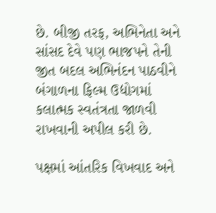છે. બીજી તરફ, અભિનેતા અને સાંસદ દેવે પણ ભાજપને તેની જીત બદલ અભિનંદન પાઠવીને બંગાળના ફિલ્મ ઉદ્યોગમાં કલાત્મક સ્વતંત્રતા જાળવી રાખવાની અપીલ કરી છે.

પક્ષમાં આંતરિક વિખવાદ અને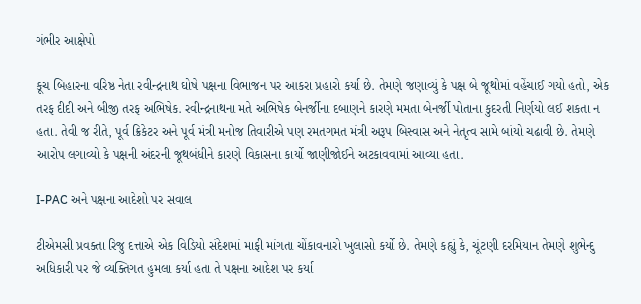ગંભીર આક્ષેપો

કૂચ બિહારના વરિષ્ઠ નેતા રવીન્દ્રનાથ ઘોષે પક્ષના વિભાજન પર આકરા પ્રહારો કર્યા છે. તેમણે જણાવ્યું કે પક્ષ બે જૂથોમાં વહેંચાઈ ગયો હતો, એક તરફ દીદી અને બીજી તરફ અભિષેક. રવીન્દ્રનાથના મતે અભિષેક બેનર્જીના દબાણને કારણે મમતા બેનર્જી પોતાના કુદરતી નિર્ણયો લઈ શકતા ન હતા. તેવી જ રીતે, પૂર્વ ક્રિકેટર અને પૂર્વ મંત્રી મનોજ તિવારીએ પણ રમતગમત મંત્રી અરૂપ બિસ્વાસ અને નેતૃત્વ સામે બાંયો ચઢાવી છે. તેમણે આરોપ લગાવ્યો કે પક્ષની અંદરની જૂથબંધીને કારણે વિકાસના કાર્યો જાણીજોઈને અટકાવવામાં આવ્યા હતા.

I-PAC અને પક્ષના આદેશો પર સવાલ

ટીએમસી પ્રવક્તા રિજુ દત્તાએ એક વિડિયો સંદેશમાં માફી માંગતા ચોંકાવનારો ખુલાસો કર્યો છે. તેમણે કહ્યું કે, ચૂંટણી દરમિયાન તેમણે શુભેન્દુ અધિકારી પર જે વ્યક્તિગત હુમલા કર્યા હતા તે પક્ષના આદેશ પર કર્યા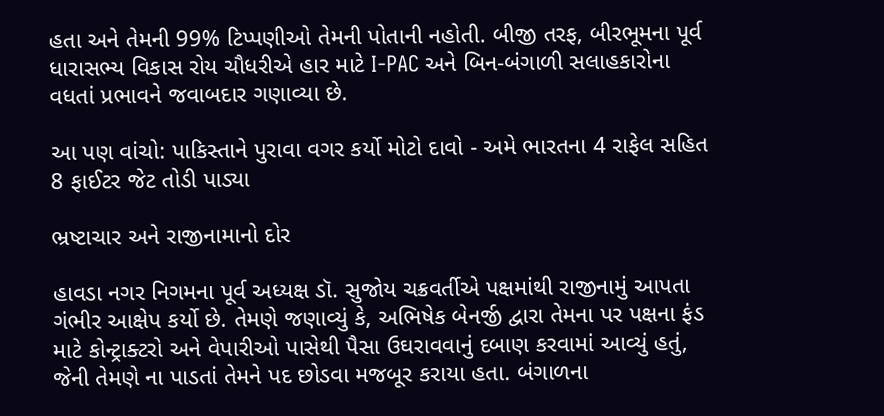હતા અને તેમની 99% ટિપ્પણીઓ તેમની પોતાની નહોતી. બીજી તરફ, બીરભૂમના પૂર્વ ધારાસભ્ય વિકાસ રોય ચૌધરીએ હાર માટે I-PAC અને બિન-બંગાળી સલાહકારોના વધતાં પ્રભાવને જવાબદાર ગણાવ્યા છે.

આ પણ વાંચો: પાકિસ્તાને પુરાવા વગર કર્યો મોટો દાવો - અમે ભારતના 4 રાફેલ સહિત 8 ફાઈટર જેટ તોડી પાડ્યા

ભ્રષ્ટાચાર અને રાજીનામાનો દોર

હાવડા નગર નિગમના પૂર્વ અધ્યક્ષ ડૉ. સુજોય ચક્રવર્તીએ પક્ષમાંથી રાજીનામું આપતા ગંભીર આક્ષેપ કર્યો છે. તેમણે જણાવ્યું કે, અભિષેક બેનર્જી દ્વારા તેમના પર પક્ષના ફંડ માટે કોન્ટ્રાક્ટરો અને વેપારીઓ પાસેથી પૈસા ઉઘરાવવાનું દબાણ કરવામાં આવ્યું હતું, જેની તેમણે ના પાડતાં તેમને પદ છોડવા મજબૂર કરાયા હતા. બંગાળના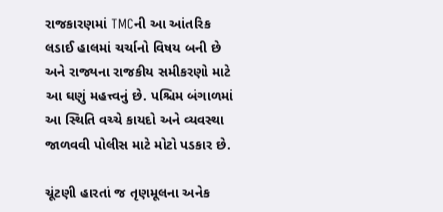રાજકારણમાં TMCની આ આંતરિક લડાઈ હાલમાં ચર્ચાનો વિષય બની છે અને રાજ્યના રાજકીય સમીકરણો માટે આ ઘણું મહત્ત્વનું છે. પશ્ચિમ બંગાળમાં આ સ્થિતિ વચ્ચે કાયદો અને વ્યવસ્થા જાળવવી પોલીસ માટે મોટો પડકાર છે.

ચૂંટણી હારતાં જ તૃણમૂલના અનેક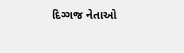દિગ્ગજ નેતાઓ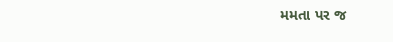મમતા પર જ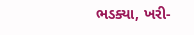ભડક્યા, ખરી-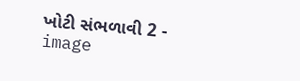ખોટી સંભળાવી 2 - image